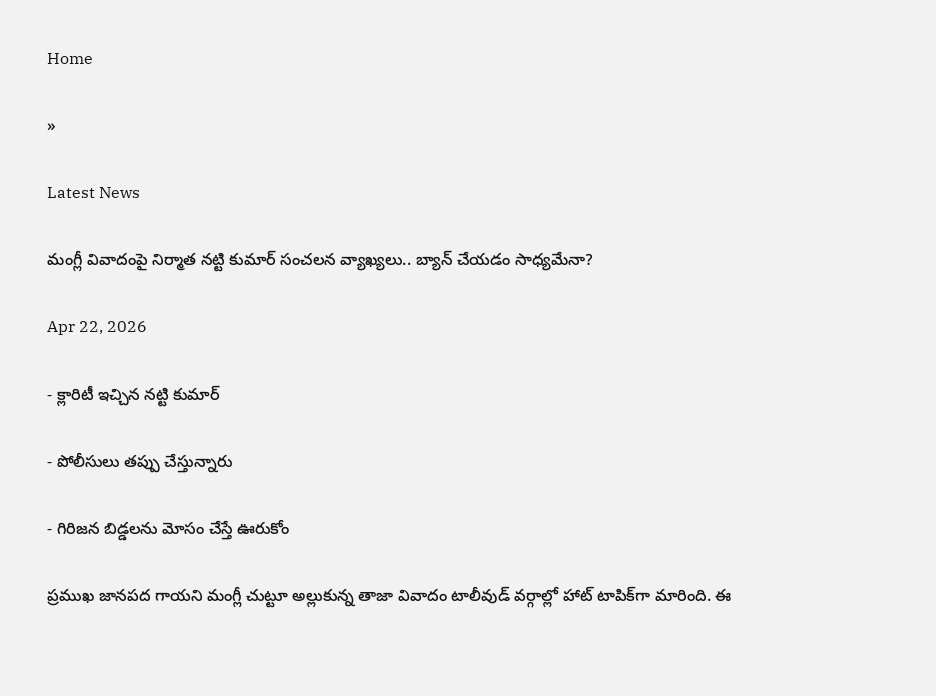Home

»

Latest News

మంగ్లీ వివాదంపై నిర్మాత నట్టి కుమార్ సంచలన వ్యాఖ్యలు.. బ్యాన్ చేయడం సాధ్యమేనా?

Apr 22, 2026

- క్లారిటీ ఇచ్చిన నట్టి కుమార్

- పోలీసులు తప్పు చేస్తున్నారు

- గిరిజన బిడ్డలను మోసం చేస్తే ఊరుకోం

ప్రముఖ జానపద గాయని మంగ్లీ చుట్టూ అల్లుకున్న తాజా వివాదం టాలీవుడ్ వర్గాల్లో హాట్ టాపిక్‌గా మారింది. ఈ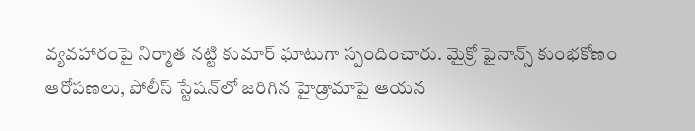వ్యవహారంపై నిర్మాత నట్టి కుమార్ ఘాటుగా స్పందించారు. మైక్రో ఫైనాన్స్ కుంభకోణం ఆరోపణలు, పోలీస్ స్టేషన్‌లో జరిగిన హైడ్రామాపై ఆయన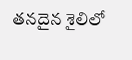తనదైన శైలిలో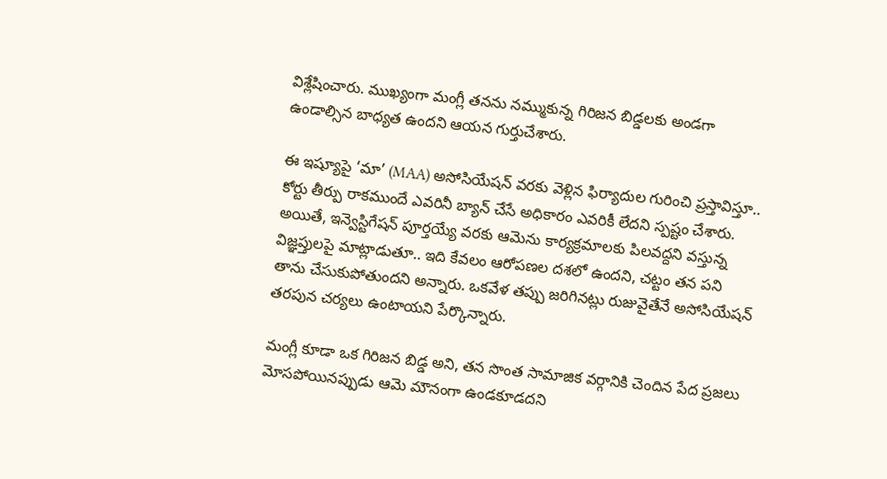విశ్లేషించారు. ముఖ్యంగా మంగ్లీ తనను నమ్ముకున్న గిరిజన బిడ్డలకు అండగా ఉండాల్సిన బాధ్యత ఉందని ఆయన గుర్తుచేశారు.

ఈ ఇష్యూపై ‘మా’ (MAA) అసోసియేషన్ వరకు వెళ్లిన ఫిర్యాదుల గురించి ప్రస్తావిస్తూ.. కోర్టు తీర్పు రాకముందే ఎవరినీ బ్యాన్ చేసే అధికారం ఎవరికీ లేదని స్పష్టం చేశారు. అయితే, ఇన్వెస్టిగేషన్ పూర్తయ్యే వరకు ఆమెను కార్యక్రమాలకు పిలవద్దని వస్తున్న విజ్ఞప్తులపై మాట్లాడుతూ.. ఇది కేవలం ఆరోపణల దశలో ఉందని, చట్టం తన పని తాను చేసుకుపోతుందని అన్నారు. ఒకవేళ తప్పు జరిగినట్లు రుజువైతేనే అసోసియేషన్ తరపున చర్యలు ఉంటాయని పేర్కొన్నారు.

మంగ్లీ కూడా ఒక గిరిజన బిడ్డ అని, తన సొంత సామాజిక వర్గానికి చెందిన పేద ప్రజలు మోసపోయినప్పుడు ఆమె మౌనంగా ఉండకూడదని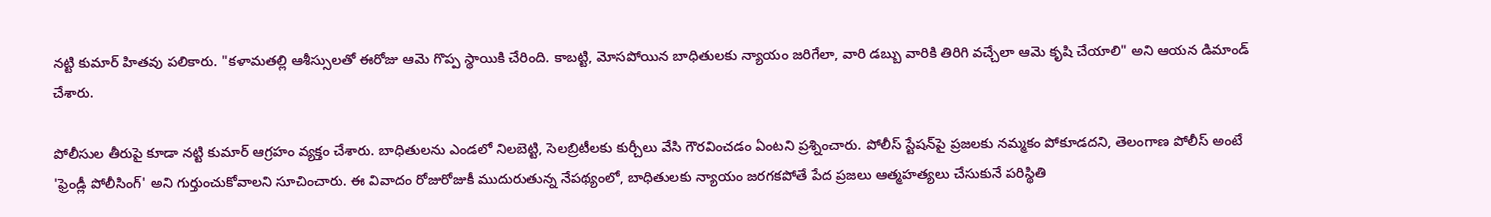నట్టి కుమార్ హితవు పలికారు. "కళామతల్లి ఆశీస్సులతో ఈరోజు ఆమె గొప్ప స్థాయికి చేరింది. కాబట్టి, మోసపోయిన బాధితులకు న్యాయం జరిగేలా, వారి డబ్బు వారికి తిరిగి వచ్చేలా ఆమె కృషి చేయాలి" అని ఆయన డిమాండ్ చేశారు.

పోలీసుల తీరుపై కూడా నట్టి కుమార్ ఆగ్రహం వ్యక్తం చేశారు. బాధితులను ఎండలో నిలబెట్టి, సెలబ్రిటీలకు కుర్చీలు వేసి గౌరవించడం ఏంటని ప్రశ్నించారు. పోలీస్ స్టేషన్‌పై ప్రజలకు నమ్మకం పోకూడదని, తెలంగాణ పోలీస్ అంటే 'ఫ్రెండ్లీ పోలీసింగ్' అని గుర్తుంచుకోవాలని సూచించారు. ఈ వివాదం రోజురోజుకీ ముదురుతున్న నేపథ్యంలో, బాధితులకు న్యాయం జరగకపోతే పేద ప్రజలు ఆత్మహత్యలు చేసుకునే పరిస్థితి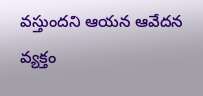వస్తుందని ఆయన ఆవేదన వ్యక్తం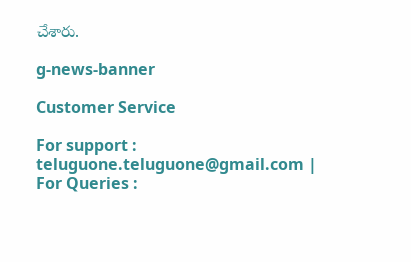చేశారు.

g-news-banner

Customer Service

For support : teluguone.teluguone@gmail.com | For Queries :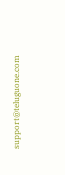support@teluguone.com